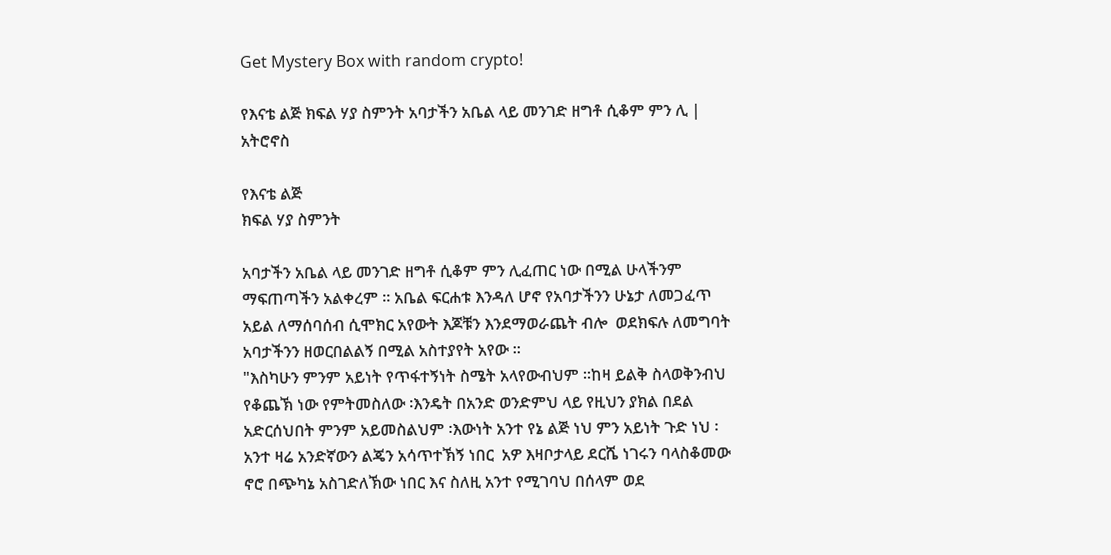Get Mystery Box with random crypto!

የእናቴ ልጅ ክፍል ሃያ ስምንት አባታችን አቤል ላይ መንገድ ዘግቶ ሲቆም ምን ሊ | አትሮኖስ

የእናቴ ልጅ
ክፍል ሃያ ስምንት

አባታችን አቤል ላይ መንገድ ዘግቶ ሲቆም ምን ሊፈጠር ነው በሚል ሁላችንም ማፍጠጣችን አልቀረም ። አቤል ፍርሐቱ እንዳለ ሆኖ የአባታችንን ሁኔታ ለመጋፈጥ አይል ለማሰባሰብ ሲሞክር አየውት እጆቹን እንደማወራጨት ብሎ  ወደክፍሉ ለመግባት አባታችንን ዘወርበልልኝ በሚል አስተያየት አየው ።
"እስካሁን ምንም አይነት የጥፋተኝነት ስሜት አላየውብህም ።ከዛ ይልቅ ስላወቅንብህ የቆጨኽ ነው የምትመስለው ፡እንዴት በአንድ ወንድምህ ላይ የዚህን ያክል በደል አድርሰህበት ምንም አይመስልህም ፡እውነት አንተ የኔ ልጅ ነህ ምን አይነት ጉድ ነህ ፡ አንተ ዛሬ አንድኛውን ልጄን አሳጥተኽኝ ነበር  አዎ እዛቦታላይ ደርሼ ነገሩን ባላስቆመው ኖሮ በጭካኔ አስገድለኽው ነበር እና ስለዚ አንተ የሚገባህ በሰላም ወደ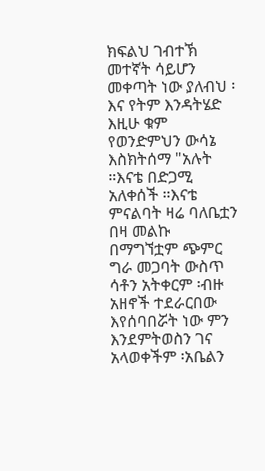ክፍልህ ገብተኽ መተኛት ሳይሆን መቀጣት ነው ያለብህ ፡እና የትም እንዳትሄድ እዚሁ ቁም የወንድምህን ውሳኔ እስክትሰማ "አሉት ።እናቴ በድጋሚ አለቀሰች ።እናቴ ምናልባት ዛሬ ባለቤቷን በዛ መልኩ በማግኘቷም ጭምር ግራ መጋባት ውስጥ ሳቶን አትቀርም ፡ብዙ አዘኖች ተደራርበው እየሰባበሯት ነው ምን እንደምትወስን ገና አላወቀችም ፡አቤልን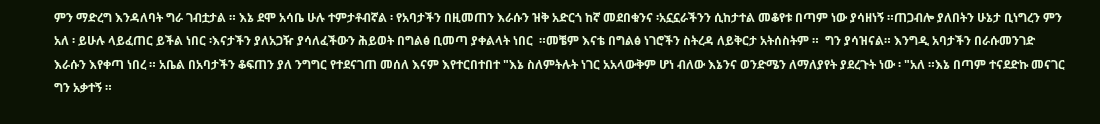ምን ማድረግ እንዳለባት ግራ ገብቷታል ። እኔ ደሞ አሳቤ ሁሉ ተምታቶብኛል ፡ የአባታችን በዚመጠን እራሱን ዝቅ አድርጎ ከኛ መደበቁንና ፡አኗኗራችንን ሲከታተል መቆየቱ በጣም ነው ያሳዘነኝ ።ጠጋብሎ ያለበትን ሁኔታ ቢነግረን ምን አለ ፡ ይሁሉ ላይፈጠር ይችል ነበር ፡እናታችን ያለአጋዥ ያሳለፈችውን ሕይወት በግልፅ ቢመጣ ያቀልላት ነበር  ።መቼም እናቴ በግልፅ ነገሮችን ስትረዳ ለይቅርታ አትሰስትም ።  ግን ያሳዝናል። እንግዲ አባታችን በራሱመንገድ እራሱን እየቀጣ ነበረ ። አቤል በአባታችን ቆፍጠን ያለ ንግግር የተደናገጠ መሰለ እናም እየተርበተበተ "እኔ ስለምትሉት ነገር አአላውቅም ሆነ ብለው እኔንና ወንድሜን ለማለያየት ያደረጉት ነው ፡ "አለ ።እኔ በጣም ተናደድኩ መናገር ግን አቃተኝ ።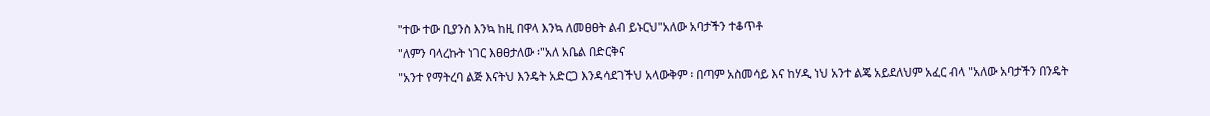"ተው ተው ቢያንስ እንኳ ከዚ በዋላ እንኳ ለመፀፀት ልብ ይኑርህ"አለው አባታችን ተቆጥቶ
"ለምን ባላረኩት ነገር እፀፀታለው ፡"አለ አቤል በድርቅና
"አንተ የማትረባ ልጅ እናትህ እንዴት አድርጋ እንዳሳደገችህ አላውቅም ፡ በጣም አስመሳይ እና ከሃዲ ነህ አንተ ልጄ አይደለህም አፈር ብላ "አለው አባታችን በንዴት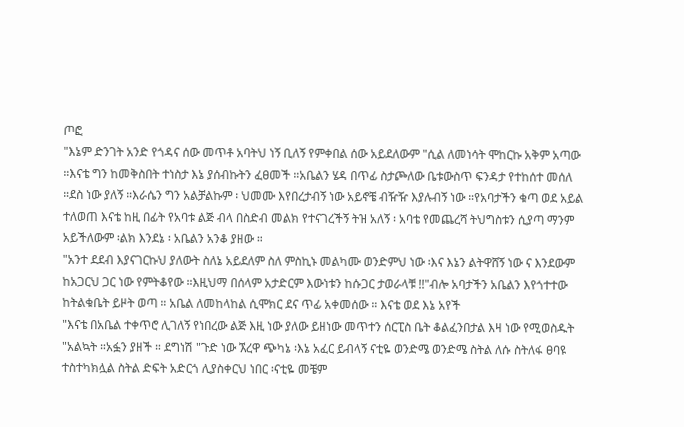ጦፎ
"እኔም ድንገት አንድ የጎዳና ሰው መጥቶ አባትህ ነኝ ቢለኝ የምቀበል ሰው አይደለውም "ሲል ለመነሳት ሞከርኩ አቅም አጣው ።እናቴ ግን ከመቅስበት ተነስታ እኔ ያሰብኩትን ፈፀመች ።አቤልን ሄዳ በጥፊ ስታጮለው ቤቱውስጥ ፍንዳታ የተከሰተ መሰለ ።ደስ ነው ያለኝ ።እራሴን ግን አልቻልኩም ፡ ህመሙ እየበረታብኝ ነው አይኖቼ ብዥዥ እያሉብኝ ነው ።የአባታችን ቁጣ ወደ አይል ተለወጠ እናቴ ከዚ በፊት የአባቱ ልጅ ብላ በስድብ መልክ የተናገረችኝ ትዝ አለኝ ፡ አባቴ የመጨረሻ ትህግስቱን ሲያጣ ማንም አይችለውም ፡ልክ እንደኔ ፡ አቤልን አንቆ ያዘው ።
"አንተ ደደብ እያናገርኩህ ያለውት ስለኔ አይደለም ስለ ምስኪኑ መልካሙ ወንድምህ ነው ፡እና እኔን ልትዋሸኝ ነው ና እንደውም ከአጋርህ ጋር ነው የምትቆየው ።እዚህማ በሰላም አታድርም እውነቱን ከሱጋር ታወራላቹ !!"ብሎ አባታችን አቤልን እየጎተተው ከትልቁቤት ይዞት ወጣ ። አቤል ለመከላከል ሲሞክር ደና ጥፊ አቀመሰው ። እናቴ ወደ እኔ አየች
"እናቴ በአቤል ተቀጥሮ ሊገለኝ የነበረው ልጅ እዚ ነው ያለው ይዘነው መጥተን ሰርፒስ ቤት ቆልፈንበታል እዛ ነው የሚወስዱት "አልኳት ።አፏን ያዘች ። ደግነሽ "ጉድ ነው ኧረዋ ጭካኔ ፡እኔ አፈር ይብላኝ ናቲዬ ወንድሜ ወንድሜ ስትል ለሱ ስትለፋ ፀባዩ ተስተካክሏል ስትል ድፍት አድርጎ ሊያስቀርህ ነበር ፡ናቲዬ መቼም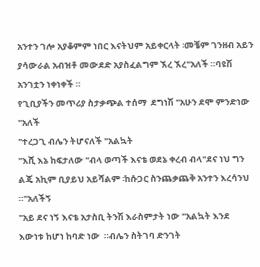አንተን ገሎ አያቆምም ነበር እናትህም አይቀርላት ፡መቼም ገንዘብ አይን ያሳውራል አብዝቶ መውደድ አያስፈልግም ኧረ ኧረ"አለች ።ባዩሽ አንገቷን ነቀነቀች ።
የጊቢያችን መጥሪያ ስታቃጭል ተሰማ  ደግነሽ "አሁን ደሞ ምንድነው "አለች
"ተረጋጊ ብሌን ትሆናለች "አልኳት
"እሺ እኔ ከፍታለው "ብላ ወጣች እናቴ ወደኔ ቀረብ ብላ"ደና ነህ ግን ልጄ አኪም ቢያይህ አይሻልም ፡ከሱጋር ስንጨቃጨቅ አንተን እረሳንህ ።"አለችኝ
"አይ ደና ነኝ እናቴ አታስቢ ትንሽ እራስምታት ነው "አልኳት እንደ እውነቱ ከሆነ ከባድ ነው  ።ብሌን ስትገባ ድንገት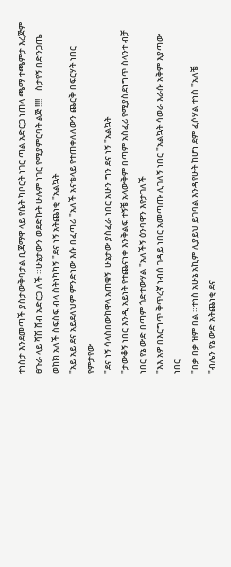ተነስታ እንደመጣች ያስታውቅባታል ቢጃማዋ ላይ የሴት ካቦርት ነገር ጣል አድርጋ ነጠላ ጫማ ተጫምታ እረጅም ፀጉራ ላይ ሻሽ ሸብ አድርጋ ለች ።ሁኔታውን ወደድኩት ሁሉም ነገር የሚያምርባት ልጅ !!!!    ስታየኝ በድንጋጤ ወከክ አለች ስፍስፍ ብላ ስትነካካኝ "ደና ነኝ አትጨነቂ "አልኳት
"አይ አይ ደና አይደለህም ምንድነው እሱ በፈጣሪ "አለች አናቴላይ የተጠቀለለውን ጨርቅ በፍርሃት ነበር የምታየው
"ደና ነኝ ሳላስበውከዋላ አጠቁኝ  ሁኔታው ያስፈራ ነበር አሁን ግን ደና ነኝ "አልኳት
"ታውቆኝ ነበር እንዲ አይነት የተጨናነቀ እንቅልፍ ተኝቼ አላውቅም በጣም አስፈሪ የሚያስደነግጥ ስላንተ ብቻ ነበር የኔ ውድ በጣም ጎድተውሃል "አለችኝ ዕንባዋን እየታገለች
"እእ አዎ በእርግጥ ቅጥረኛ ነብሰ ገዳይ ነበር አመጣጡ ሊገለኝ ነበር "አልኳት ሳወራ እራሱ አቅም እያጣው ነበር
"በቃ በቃ ዝም በል ።ተነስ አሁኔ አኪም ሊያይህ ይገባል እንዳየሁት ከሆነ ደም ፈሶሃል ተነስ "አለቼ
"ብሌን የኔ ውድ አትጨነቂ ደና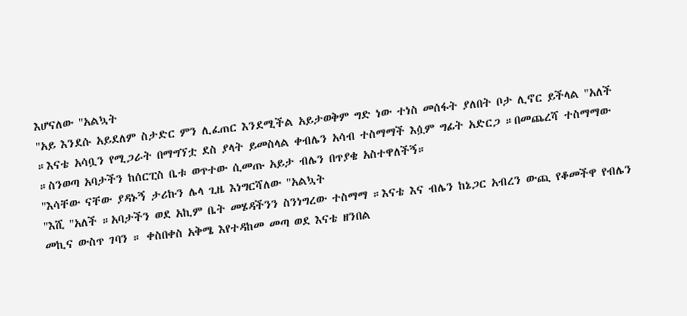እሆናለው "አልኳት
"አይ እንደሱ አይደለም ስታድር ምን ሊፈጠር እንደሚችል አይታወቅም ግድ ነው ተነስ መሰፋት ያለበት ቦታ ሊኖር ይችላል "አለች ።እናቴ አሳቧን የሚጋራት በማግኘቷ ደስ ያላት ይመስላል ቀብሌን አሳብ ተስማማች እሷም ግፊት አድርጋ ።በመጨረሻ ተስማማው ።ስንወጣ አባታችን ከሰርፒስ ቤቱ ወጥተው ሲመጡ አይታ ብሌን በጥያቄ አስተዋለችኝ።
"እሳቸው ናቸው ያዳኑኝ ታሪኩን ሌላ ጊዜ እነግርሻለው "አልኳት
"እሺ "አለች ።አባታችን ወደ አኪም ቤት መሄዳችንን ስንነግረው ተስማማ ።እናቴ እና ብሌን ከኔጋር አብረን ውጪ የቆመችዋ የብሌን መኪና ውስጥ ገባን ። ቀስበቀስ አቅሜ እየተዳከመ መጣ ወደ እናቴ ዘንበል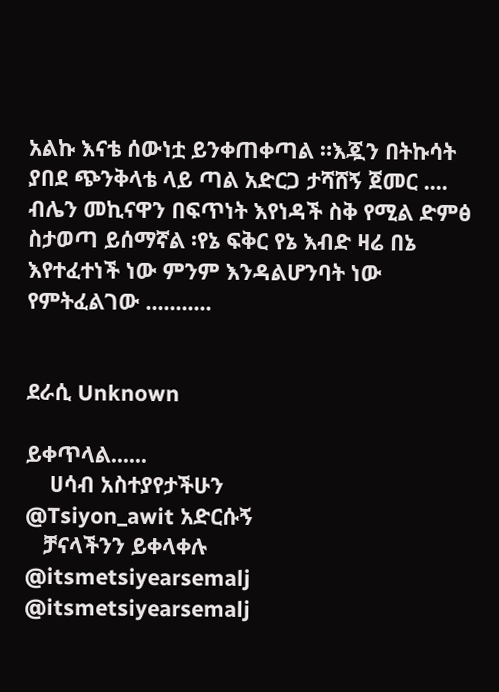አልኩ እናቴ ሰውነቷ ይንቀጠቀጣል ።እጇን በትኩሳት ያበደ ጭንቅላቴ ላይ ጣል አድርጋ ታሻሸኝ ጀመር ....
ብሌን መኪናዋን በፍጥነት እየነዳች ስቅ የሚል ድምፅ ስታወጣ ይሰማኛል ፡የኔ ፍቅር የኔ እብድ ዛሬ በኔ እየተፈተነች ነው ምንም እንዳልሆንባት ነው የምትፈልገው ...........


ደራሲ Unknown

ይቀጥላል......
    ሀሳብ አስተያየታችሁን
@Tsiyon_awit አድርሱኝ
   ቻናላችንን ይቀላቀሉ
@itsmetsiyearsemalj
@itsmetsiyearsemalj